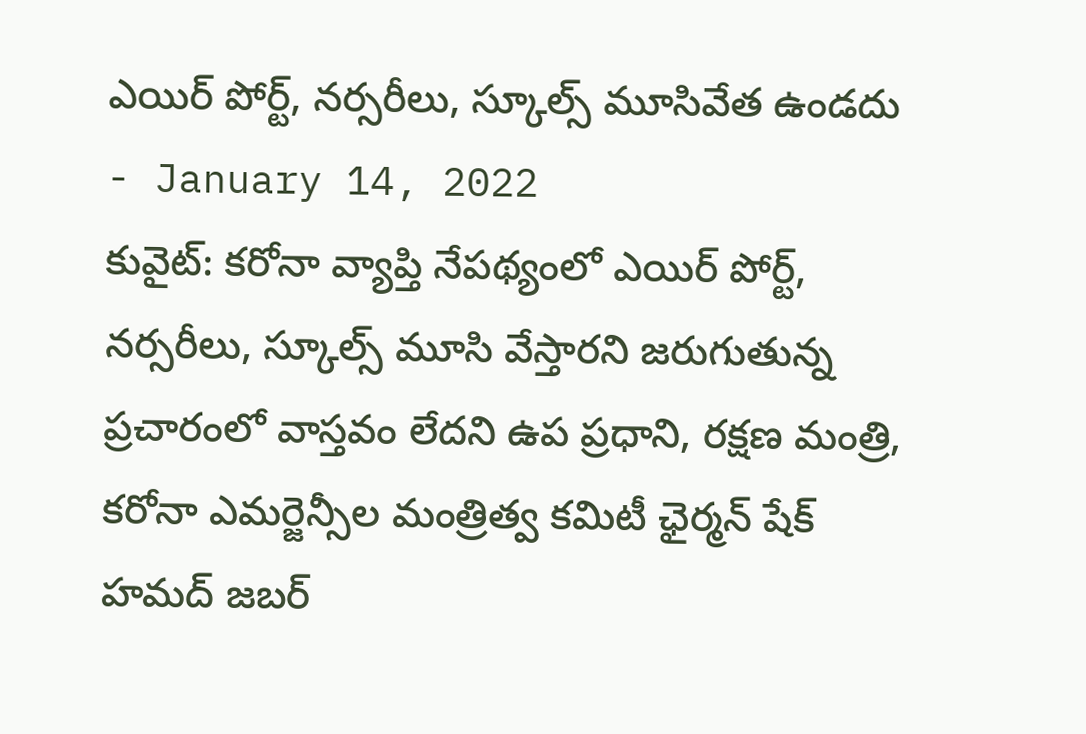ఎయిర్ పోర్ట్, నర్సరీలు, స్కూల్స్ మూసివేత ఉండదు
- January 14, 2022
కువైట్: కరోనా వ్యాప్తి నేపథ్యంలో ఎయిర్ పోర్ట్, నర్సరీలు, స్కూల్స్ మూసి వేస్తారని జరుగుతున్న ప్రచారంలో వాస్తవం లేదని ఉప ప్రధాని, రక్షణ మంత్రి, కరోనా ఎమర్జెన్సీల మంత్రిత్వ కమిటీ ఛైర్మన్ షేక్ హమద్ జబర్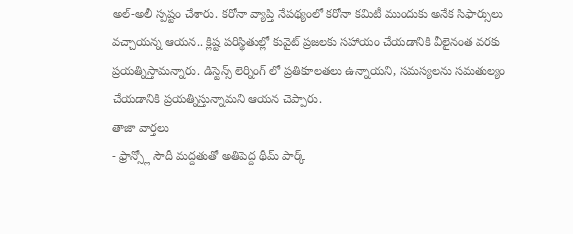అల్-అలీ స్పష్టం చేశారు. కరోనా వ్యాప్తి నేపథ్యంలో కరోనా కమిటీ ముందుకు అనేక సిఫార్సులు వచ్చాయన్న ఆయన.. క్లిష్ట పరిస్థితుల్లో కువైట్ ప్రజలకు సహాయం చేయడానికి వీలైనంత వరకు ప్రయత్నిస్తామన్నారు. డిస్టెన్స్ లెర్నింగ్ లో ప్రతికూలతలు ఉన్నాయని, సమస్యలను సమతుల్యం చేయడానికి ప్రయత్నిస్తున్నామని ఆయన చెప్పారు.
తాజా వార్తలు
- ఫ్రాన్స్లో సౌదీ మద్దతుతో అతిపెద్ద థీమ్ పార్క్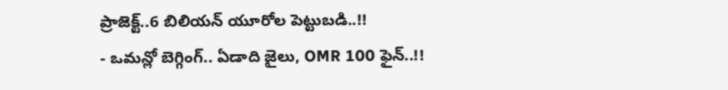ప్రాజెక్ట్..6 బిలియన్ యూరోల పెట్టుబడి..!!
- ఒమన్లో బెగ్గింగ్.. ఏడాది జైలు, OMR 100 ఫైన్..!!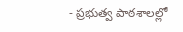- ప్రభుత్వ పాఠశాలల్లో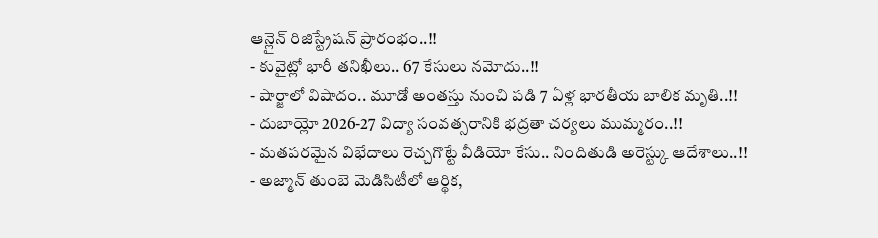ఆన్లైన్ రిజిస్ట్రేషన్ ప్రారంభం..!!
- కువైట్లో భారీ తనిఖీలు.. 67 కేసులు నమోదు..!!
- షార్జాలో విషాదం.. మూడో అంతస్తు నుంచి పడి 7 ఏళ్ల భారతీయ బాలిక మృతి..!!
- దుబాయ్లో 2026-27 విద్యా సంవత్సరానికి భద్రతా చర్యలు ముమ్మరం..!!
- మతపరమైన విభేదాలు రెచ్చగొట్టే వీడియో కేసు.. నిందితుడి అరెస్ట్కు ఆదేశాలు..!!
- అజ్మాన్ తుంబె మెడిసిటీలో ఆర్థిక,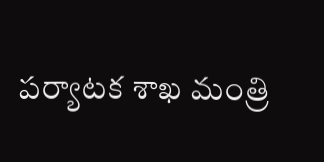పర్యాటక శాఖ మంత్రి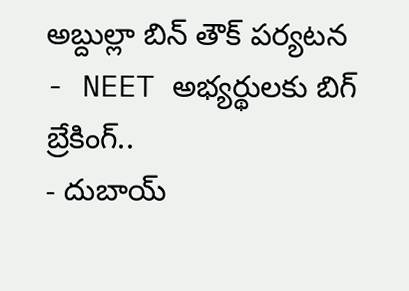అబ్దుల్లా బిన్ తౌక్ పర్యటన
- NEET అభ్యర్థులకు బిగ్ బ్రేకింగ్..
- దుబాయ్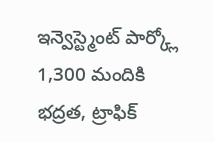ఇన్వెస్ట్మెంట్ పార్క్లో 1,300 మందికి భద్రత, ట్రాఫిక్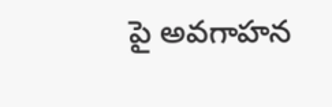పై అవగాహన